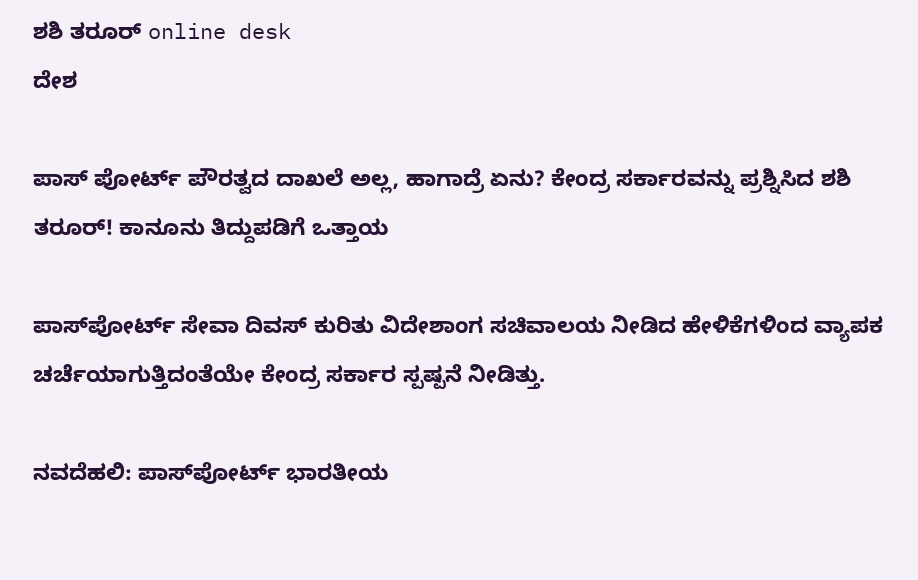ಶಶಿ ತರೂರ್ online desk
ದೇಶ

ಪಾಸ್ ಪೋರ್ಟ್ ಪೌರತ್ವದ ದಾಖಲೆ ಅಲ್ಲ, ಹಾಗಾದ್ರೆ ಏನು? ಕೇಂದ್ರ ಸರ್ಕಾರವನ್ನು ಪ್ರಶ್ನಿಸಿದ ಶಶಿ ತರೂರ್! ಕಾನೂನು ತಿದ್ದುಪಡಿಗೆ ಒತ್ತಾಯ

ಪಾಸ್‌ಪೋರ್ಟ್ ಸೇವಾ ದಿವಸ್ ಕುರಿತು ವಿದೇಶಾಂಗ ಸಚಿವಾಲಯ ನೀಡಿದ ಹೇಳಿಕೆಗಳಿಂದ ವ್ಯಾಪಕ ಚರ್ಚೆಯಾಗುತ್ತಿದಂತೆಯೇ ಕೇಂದ್ರ ಸರ್ಕಾರ ಸ್ಪಷ್ಪನೆ ನೀಡಿತ್ತು.

ನವದೆಹಲಿ: ಪಾಸ್‌ಪೋರ್ಟ್ ಭಾರತೀಯ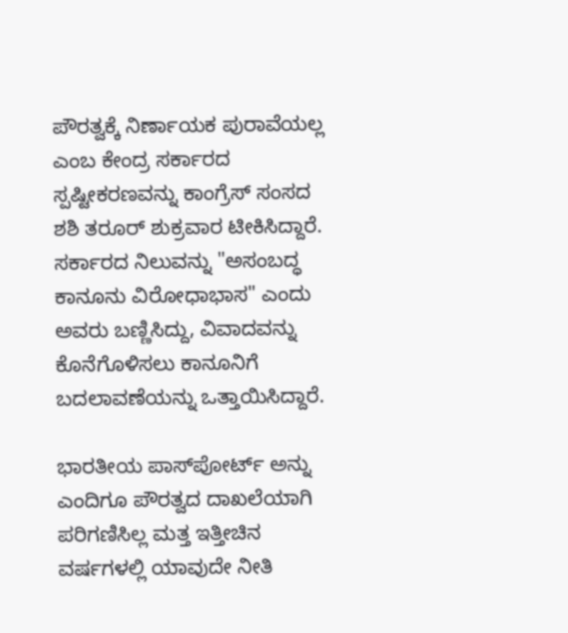ಪೌರತ್ವಕ್ಕೆ ನಿರ್ಣಾಯಕ ಪುರಾವೆಯಲ್ಲ ಎಂಬ ಕೇಂದ್ರ ಸರ್ಕಾರದ ಸ್ಪಷ್ಟೀಕರಣವನ್ನು ಕಾಂಗ್ರೆಸ್ ಸಂಸದ ಶಶಿ ತರೂರ್ ಶುಕ್ರವಾರ ಟೀಕಿಸಿದ್ದಾರೆ. ಸರ್ಕಾರದ ನಿಲುವನ್ನು "ಅಸಂಬದ್ಧ ಕಾನೂನು ವಿರೋಧಾಭಾಸ" ಎಂದು ಅವರು ಬಣ್ಣಿಸಿದ್ದು, ವಿವಾದವನ್ನು ಕೊನೆಗೊಳಿಸಲು ಕಾನೂನಿಗೆ ಬದಲಾವಣೆಯನ್ನು ಒತ್ತಾಯಿಸಿದ್ದಾರೆ.

ಭಾರತೀಯ ಪಾಸ್‌ಪೋರ್ಟ್ ಅನ್ನು ಎಂದಿಗೂ ಪೌರತ್ವದ ದಾಖಲೆಯಾಗಿ ಪರಿಗಣಿಸಿಲ್ಲ ಮತ್ತ ಇತ್ತೀಚಿನ ವರ್ಷಗಳಲ್ಲಿ ಯಾವುದೇ ನೀತಿ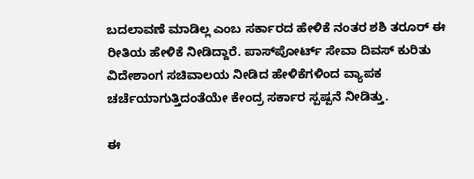ಬದಲಾವಣೆ ಮಾಡಿಲ್ಲ ಎಂಬ ಸರ್ಕಾರದ ಹೇಳಿಕೆ ನಂತರ ಶಶಿ ತರೂರ್ ಈ ರೀತಿಯ ಹೇಳಿಕೆ ನೀಡಿದ್ದಾರೆ. ಪಾಸ್‌ಪೋರ್ಟ್ ಸೇವಾ ದಿವಸ್ ಕುರಿತು ವಿದೇಶಾಂಗ ಸಚಿವಾಲಯ ನೀಡಿದ ಹೇಳಿಕೆಗಳಿಂದ ವ್ಯಾಪಕ ಚರ್ಚೆಯಾಗುತ್ತಿದಂತೆಯೇ ಕೇಂದ್ರ ಸರ್ಕಾರ ಸ್ಪಷ್ಪನೆ ನೀಡಿತ್ತು.

ಈ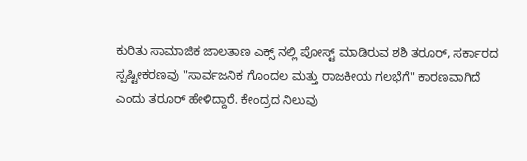ಕುರಿತು ಸಾಮಾಜಿಕ ಜಾಲತಾಣ ಎಕ್ಸ್ ನಲ್ಲಿ ಪೋಸ್ಟ್ ಮಾಡಿರುವ ಶಶಿ ತರೂರ್, ಸರ್ಕಾರದ ಸ್ಪಷ್ಟೀಕರಣವು "ಸಾರ್ವಜನಿಕ ಗೊಂದಲ ಮತ್ತು ರಾಜಕೀಯ ಗಲಭೆಗೆ" ಕಾರಣವಾಗಿದೆ ಎಂದು ತರೂರ್ ಹೇಳಿದ್ದಾರೆ. ಕೇಂದ್ರದ ನಿಲುವು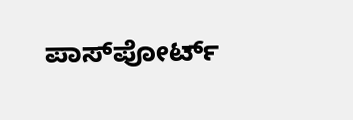ಪಾಸ್‌ಪೋರ್ಟ್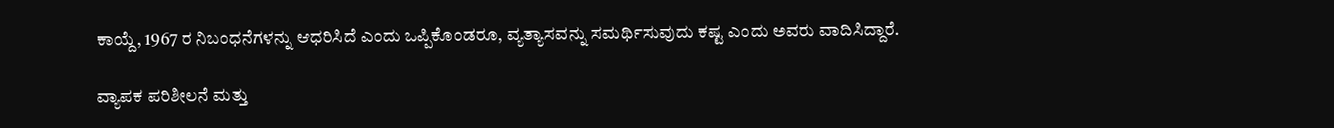ಕಾಯ್ದೆ, 1967 ರ ನಿಬಂಧನೆಗಳನ್ನು ಆಧರಿಸಿದೆ ಎಂದು ಒಪ್ಪಿಕೊಂಡರೂ, ವ್ಯತ್ಯಾಸವನ್ನು ಸಮರ್ಥಿಸುವುದು ಕಷ್ಟ ಎಂದು ಅವರು ವಾದಿಸಿದ್ದಾರೆ.

ವ್ಯಾಪಕ ಪರಿಶೀಲನೆ ಮತ್ತು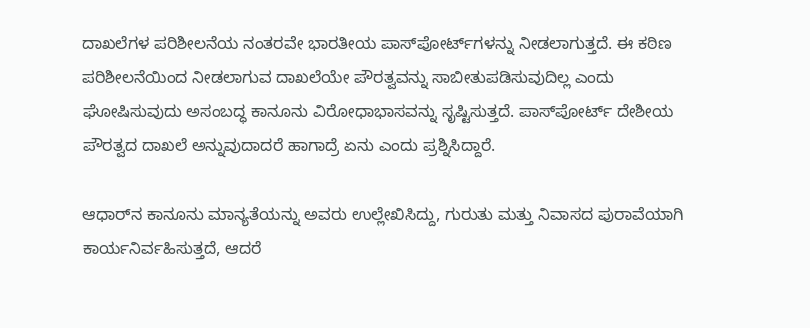ದಾಖಲೆಗಳ ಪರಿಶೀಲನೆಯ ನಂತರವೇ ಭಾರತೀಯ ಪಾಸ್‌ಪೋರ್ಟ್‌ಗಳನ್ನು ನೀಡಲಾಗುತ್ತದೆ. ಈ ಕಠಿಣ ಪರಿಶೀಲನೆಯಿಂದ ನೀಡಲಾಗುವ ದಾಖಲೆಯೇ ಪೌರತ್ವವನ್ನು ಸಾಬೀತುಪಡಿಸುವುದಿಲ್ಲ ಎಂದು ಘೋಷಿಸುವುದು ಅಸಂಬದ್ಧ ಕಾನೂನು ವಿರೋಧಾಭಾಸವನ್ನು ಸೃಷ್ಟಿಸುತ್ತದೆ. ಪಾಸ್‌ಪೋರ್ಟ್ ದೇಶೀಯ ಪೌರತ್ವದ ದಾಖಲೆ ಅನ್ನುವುದಾದರೆ ಹಾಗಾದ್ರೆ ಏನು ಎಂದು ಪ್ರಶ್ನಿಸಿದ್ದಾರೆ.

ಆಧಾರ್‌ನ ಕಾನೂನು ಮಾನ್ಯತೆಯನ್ನು ಅವರು ಉಲ್ಲೇಖಿಸಿದ್ದು, ಗುರುತು ಮತ್ತು ನಿವಾಸದ ಪುರಾವೆಯಾಗಿ ಕಾರ್ಯನಿರ್ವಹಿಸುತ್ತದೆ, ಆದರೆ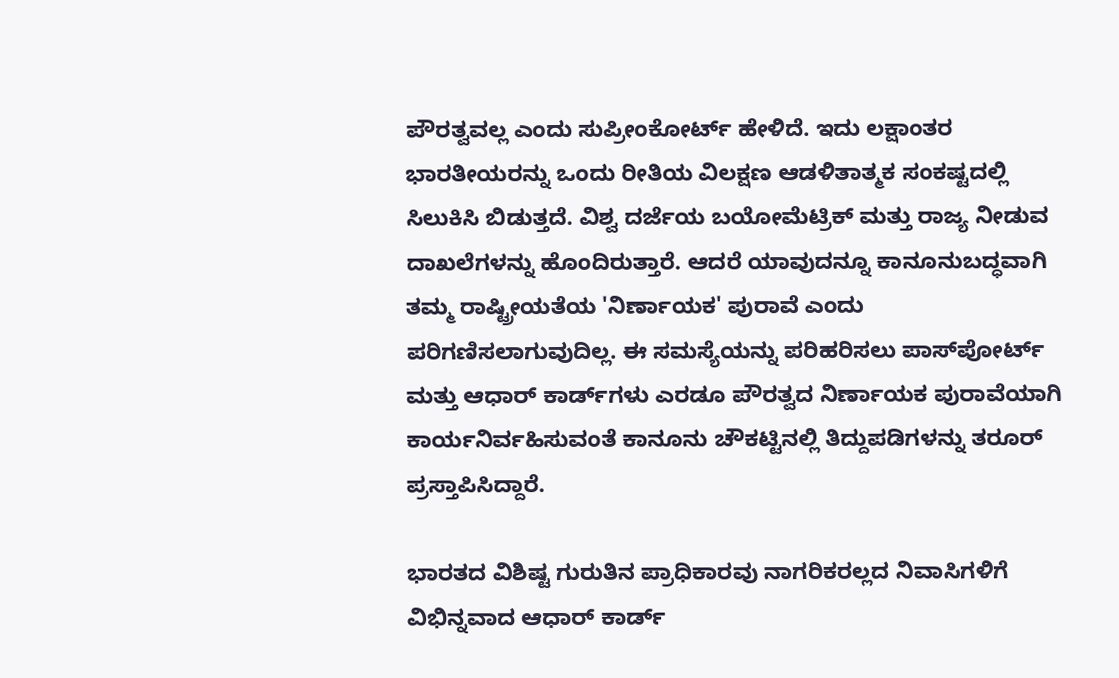ಪೌರತ್ವವಲ್ಲ ಎಂದು ಸುಪ್ರೀಂಕೋರ್ಟ್ ಹೇಳಿದೆ. ಇದು ಲಕ್ಷಾಂತರ ಭಾರತೀಯರನ್ನು ಒಂದು ರೀತಿಯ ವಿಲಕ್ಷಣ ಆಡಳಿತಾತ್ಮಕ ಸಂಕಷ್ಟದಲ್ಲಿ ಸಿಲುಕಿಸಿ ಬಿಡುತ್ತದೆ. ವಿಶ್ವ ದರ್ಜೆಯ ಬಯೋಮೆಟ್ರಿಕ್ ಮತ್ತು ರಾಜ್ಯ ನೀಡುವ ದಾಖಲೆಗಳನ್ನು ಹೊಂದಿರುತ್ತಾರೆ. ಆದರೆ ಯಾವುದನ್ನೂ ಕಾನೂನುಬದ್ಧವಾಗಿ ತಮ್ಮ ರಾಷ್ಟ್ರೀಯತೆಯ 'ನಿರ್ಣಾಯಕ' ಪುರಾವೆ ಎಂದು ಪರಿಗಣಿಸಲಾಗುವುದಿಲ್ಲ. ಈ ಸಮಸ್ಯೆಯನ್ನು ಪರಿಹರಿಸಲು ಪಾಸ್‌ಪೋರ್ಟ್‌ ಮತ್ತು ಆಧಾರ್ ಕಾರ್ಡ್‌ಗಳು ಎರಡೂ ಪೌರತ್ವದ ನಿರ್ಣಾಯಕ ಪುರಾವೆಯಾಗಿ ಕಾರ್ಯನಿರ್ವಹಿಸುವಂತೆ ಕಾನೂನು ಚೌಕಟ್ಟಿನಲ್ಲಿ ತಿದ್ದುಪಡಿಗಳನ್ನು ತರೂರ್ ಪ್ರಸ್ತಾಪಿಸಿದ್ದಾರೆ.

ಭಾರತದ ವಿಶಿಷ್ಟ ಗುರುತಿನ ಪ್ರಾಧಿಕಾರವು ನಾಗರಿಕರಲ್ಲದ ನಿವಾಸಿಗಳಿಗೆ ವಿಭಿನ್ನವಾದ ಆಧಾರ್ ಕಾರ್ಡ್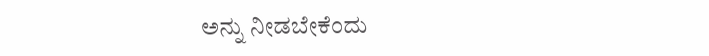ಅನ್ನು ನೀಡಬೇಕೆಂದು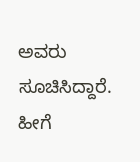ಅವರು ಸೂಚಿಸಿದ್ದಾರೆ. ಹೀಗೆ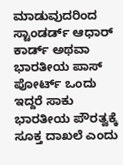ಮಾಡುವುದರಿಂದ ಸ್ಟಾಂಡರ್ಡ್ ಆಧಾರ್ ಕಾರ್ಡ್ ಅಥವಾ ಭಾರತೀಯ ಪಾಸ್ ಪೋರ್ಟ್ ಒಂದು ಇದ್ದರೆ ಸಾಕು ಭಾರತೀಯ ಪೌರತ್ವಕ್ಕೆ ಸೂಕ್ತ ದಾಖಲೆ ಎಂದು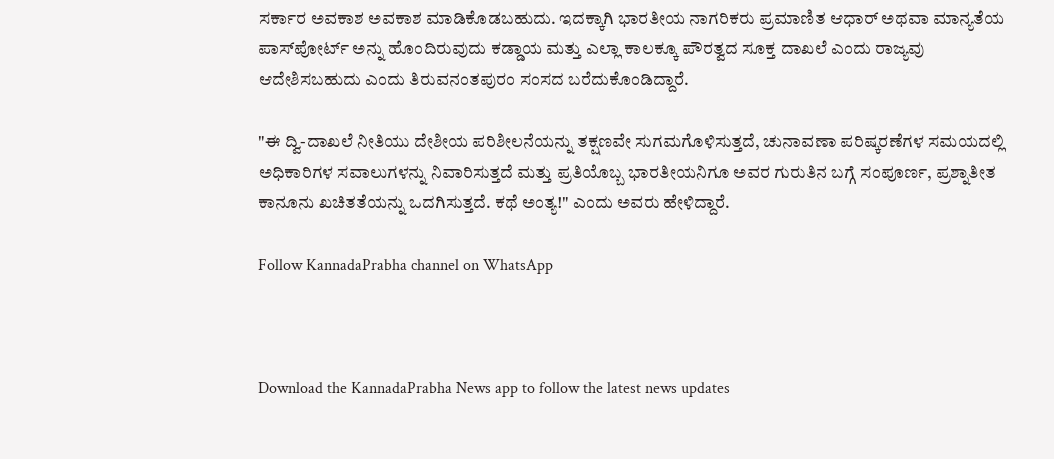ಸರ್ಕಾರ ಅವಕಾಶ ಅವಕಾಶ ಮಾಡಿಕೊಡಬಹುದು. ಇದಕ್ಕಾಗಿ ಭಾರತೀಯ ನಾಗರಿಕರು ಪ್ರಮಾಣಿತ ಆಧಾರ್ ಅಥವಾ ಮಾನ್ಯತೆಯ ಪಾಸ್‌ಪೋರ್ಟ್ ಅನ್ನು ಹೊಂದಿರುವುದು ಕಡ್ಡಾಯ ಮತ್ತು ಎಲ್ಲಾ ಕಾಲಕ್ಕೂ ಪೌರತ್ವದ ಸೂಕ್ತ ದಾಖಲೆ ಎಂದು ರಾಜ್ಯವು ಆದೇಶಿಸಬಹುದು ಎಂದು ತಿರುವನಂತಪುರಂ ಸಂಸದ ಬರೆದುಕೊಂಡಿದ್ದಾರೆ.

"ಈ ದ್ವಿ-ದಾಖಲೆ ನೀತಿಯು ದೇಶೀಯ ಪರಿಶೀಲನೆಯನ್ನು ತಕ್ಷಣವೇ ಸುಗಮಗೊಳಿಸುತ್ತದೆ, ಚುನಾವಣಾ ಪರಿಷ್ಕರಣೆಗಳ ಸಮಯದಲ್ಲಿ ಅಧಿಕಾರಿಗಳ ಸವಾಲುಗಳನ್ನು ನಿವಾರಿಸುತ್ತದೆ ಮತ್ತು ಪ್ರತಿಯೊಬ್ಬ ಭಾರತೀಯನಿಗೂ ಅವರ ಗುರುತಿನ ಬಗ್ಗೆ ಸಂಪೂರ್ಣ, ಪ್ರಶ್ನಾತೀತ ಕಾನೂನು ಖಚಿತತೆಯನ್ನು ಒದಗಿಸುತ್ತದೆ. ಕಥೆ ಅಂತ್ಯ!" ಎಂದು ಅವರು ಹೇಳಿದ್ದಾರೆ.

Follow KannadaPrabha channel on WhatsApp



Download the KannadaPrabha News app to follow the latest news updates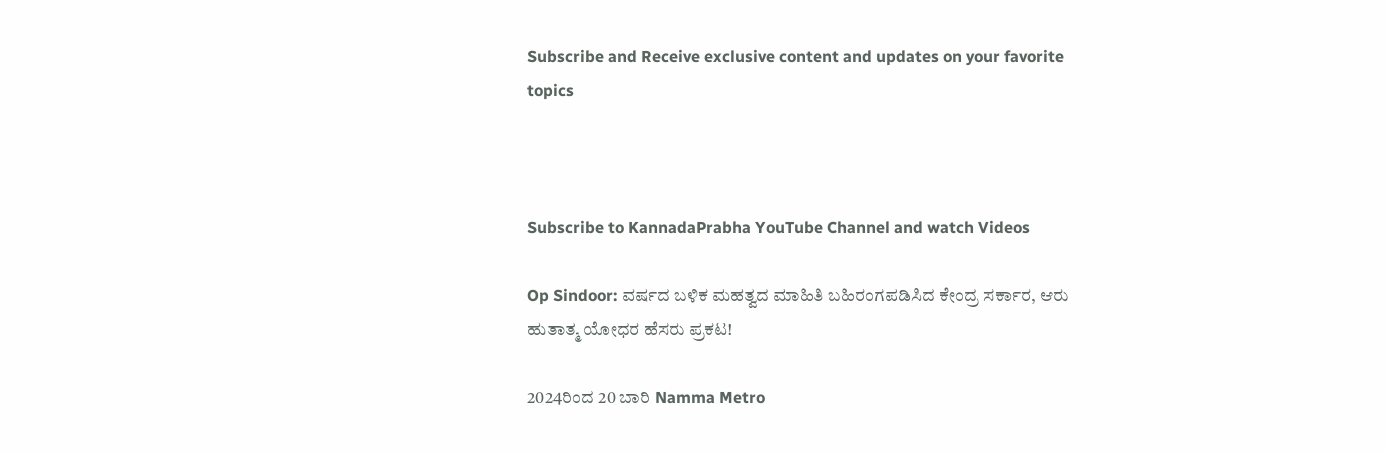Subscribe and Receive exclusive content and updates on your favorite topics



Subscribe to KannadaPrabha YouTube Channel and watch Videos

Op Sindoor: ವರ್ಷದ ಬಳಿಕ ಮಹತ್ವದ ಮಾಹಿತಿ ಬಹಿರಂಗಪಡಿಸಿದ ಕೇಂದ್ರ ಸರ್ಕಾರ, ಆರು ಹುತಾತ್ಮ ಯೋಧರ ಹೆಸರು ಪ್ರಕಟ!

2024ರಿಂದ 20 ಬಾರಿ Namma Metro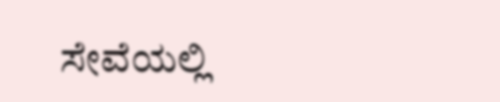ಸೇವೆಯಲ್ಲಿ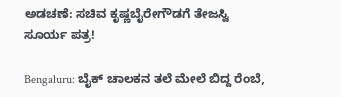ಅಡಚಣೆ: ಸಚಿವ ಕೃಷ್ಣಬೈರೇಗೌಡಗೆ ತೇಜಸ್ವಿ ಸೂರ್ಯ ಪತ್ರ!

Bengaluru: ಬೈಕ್ ಚಾಲಕನ ತಲೆ ಮೇಲೆ ಬಿದ್ದ ರೆಂಬೆ,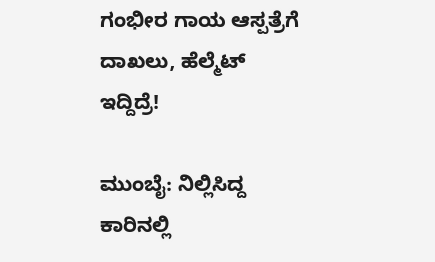ಗಂಭೀರ ಗಾಯ ಆಸ್ಪತ್ರೆಗೆ ದಾಖಲು, ಹೆಲ್ಮೆಟ್ ಇದ್ದಿದ್ರೆ!

ಮುಂಬೈ: ನಿಲ್ಲಿಸಿದ್ದ ಕಾರಿನಲ್ಲಿ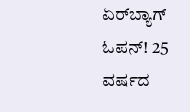ಏರ್‌ಬ್ಯಾಗ್ ಓಪನ್! 25 ವರ್ಷದ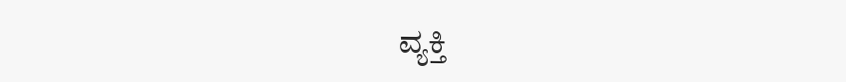ವ್ಯಕ್ತಿ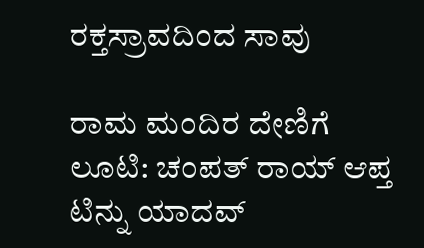ರಕ್ತಸ್ರಾವದಿಂದ ಸಾವು

ರಾಮ ಮಂದಿರ ದೇಣಿಗೆ ಲೂಟಿ: ಚಂಪತ್ ರಾಯ್ ಆಪ್ತ ಟಿನ್ನು ಯಾದವ್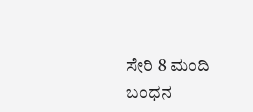ಸೇರಿ 8 ಮಂದಿ ಬಂಧನ